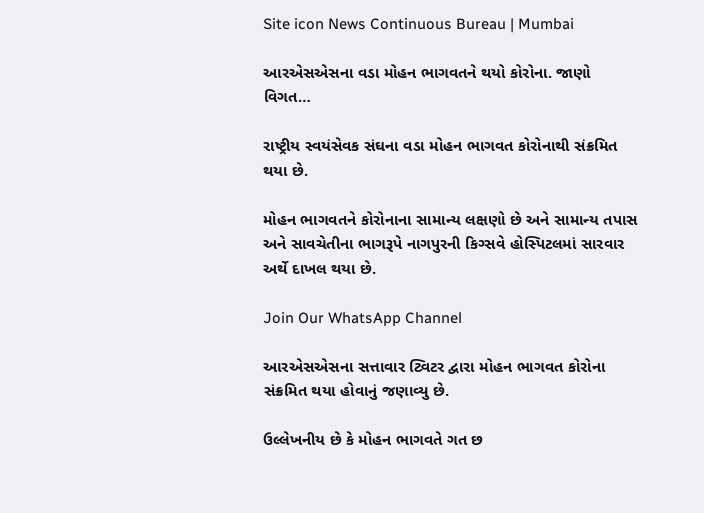Site icon News Continuous Bureau | Mumbai

આરએસએસના વડા મોહન ભાગવતને થયો કોરોના. જાણો વિગત…

રાષ્ટ્રીય સ્વયંસેવક સંઘના વડા મોહન ભાગવત કોરોનાથી સંક્રમિત થયા છે.

મોહન ભાગવતને કોરોનાના સામાન્ય લક્ષણો છે અને સામાન્ય તપાસ અને સાવચેતીના ભાગરૂપે નાગપુરની કિગ્સવે હોસ્પિટલમાં સારવાર અર્થે દાખલ થયા છે.

Join Our WhatsApp Channel

આરએસએસના સત્તાવાર ટ્વિટર દ્વારા મોહન ભાગવત કોરોના સંક્રમિત થયા હોવાનું જણાવ્યુ છે.

ઉલ્લેખનીય છે કે મોહન ભાગવતે ગત છ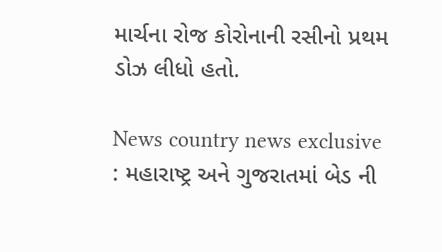માર્ચના રોજ કોરોનાની રસીનો પ્રથમ ડોઝ લીધો હતો.

News country news exclusive : મહારાષ્ટ્ર અને ગુજરાતમાં બેડ ની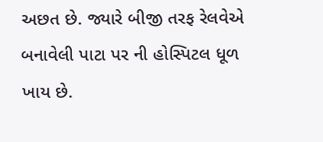અછત છે. જ્યારે બીજી તરફ રેલવેએ બનાવેલી પાટા પર ની હોસ્પિટલ ધૂળ ખાય છે.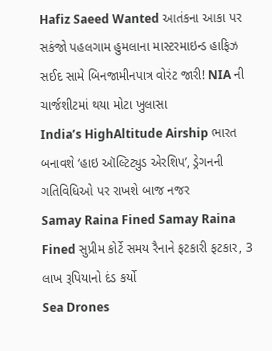Hafiz Saeed Wanted આતંકના આકા પર સકંજો પહલગામ હુમલાના માસ્ટરમાઇન્ડ હાફિઝ સઈદ સામે બિનજામીનપાત્ર વોરંટ જારી! NIA ની ચાર્જશીટમાં થયા મોટા ખુલાસા
India’s HighAltitude Airship ભારત બનાવશે ‘હાઇ ઑલ્ટિટ્યુડ એરશિપ’, ડ્રેગનની ગતિવિધિઓ પર રાખશે બાજ નજર
Samay Raina Fined Samay Raina Fined સુપ્રીમ કોર્ટે સમય રૈનાને ફટકારી ફટકાર, 3 લાખ રૂપિયાનો દંડ કર્યો
Sea Drones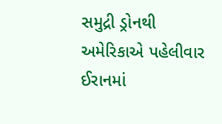સમુદ્રી ડ્રોનથી અમેરિકાએ પહેલીવાર ઈરાનમાં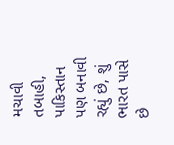મચાવી તબાહી, પાકિસ્તાન પણ બનાવી રહ્યું છે, શું ભારત પાસે છે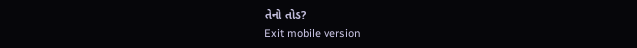તેનો તોડ?
Exit mobile version